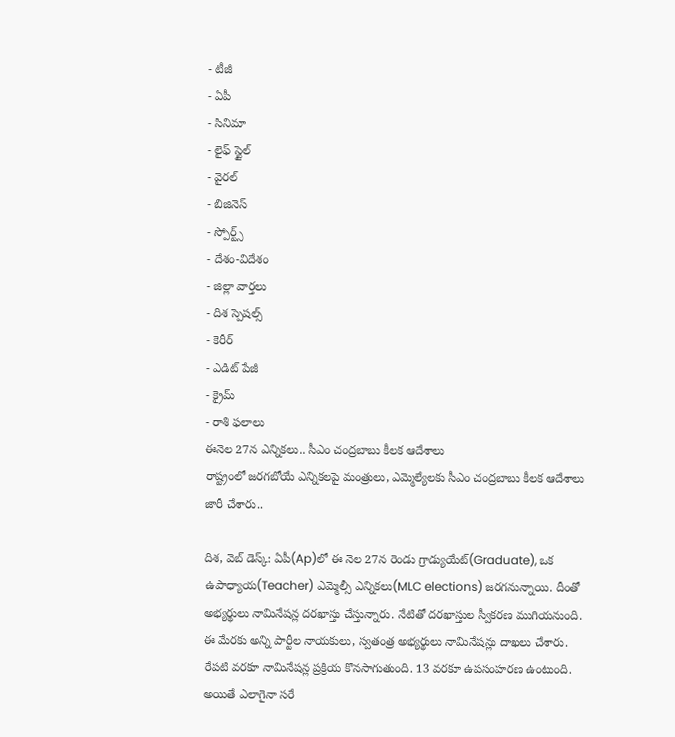- టీజీ
- ఏపీ
- సినిమా
- లైఫ్ స్టైల్
- వైరల్
- బిజినెస్
- స్పోర్ట్స్
- దేశం-విదేశం
- జిల్లా వార్తలు
- దిశ స్పెషల్స్
- కెరీర్
- ఎడిట్ పేజీ
- క్రైమ్
- రాశి ఫలాలు
ఈనెల 27న ఎన్నికలు.. సీఎం చంద్రబాబు కీలక ఆదేశాలు
రాష్ట్రంలో జరగబోయే ఎన్నికలపై మంత్రులు, ఎమ్మెల్యేలకు సీఎం చంద్రబాబు కీలక ఆదేశాలు జారీ చేశారు..

దిశ, వెబ్ డెస్క్: ఏపీ(Ap)లో ఈ నెల 27న రెండు గ్రాడ్యుయేట్(Graduate), ఒక ఉపాధ్యాయ(Teacher) ఎమ్మెల్సీ ఎన్నికలు(MLC elections) జరగనున్నాయి. దీంతో అభ్యర్థులు నామినేషన్ల దరఖాస్తు చేస్తున్నారు. నేటితో దరఖాస్తుల స్వీకరణ ముగియనుంది. ఈ మేరకు అన్ని పార్టీల నాయకులు, స్వతంత్ర అభ్యర్థులు నామినేషన్లు దాఖలు చేశారు. రేపటి వరకూ నామినేషన్ల ప్రక్రియ కొనసాగుతుంది. 13 వరకూ ఉపసంహరణ ఉంటుంది. అయితే ఎలాగైనా సరే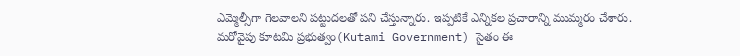ఎమ్మెల్సీగా గెలవాలని పట్టుదలతో పని చేస్తున్నారు. ఇప్పటికే ఎన్నికల ప్రచారాన్ని ముమ్మరం చేశారు.
మరోవైపు కూటమి ప్రభుత్వం(Kutami Government) సైతం ఈ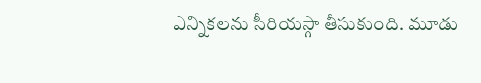ఎన్నికలను సీరియస్గా తీసుకుంది. మూడు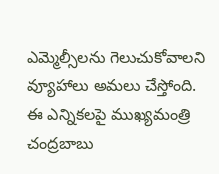ఎమ్మెల్సీలను గెలుచుకోవాలని వ్యూహాలు అమలు చేస్తోంది. ఈ ఎన్నికలపై ముఖ్యమంత్రి చంద్రబాబు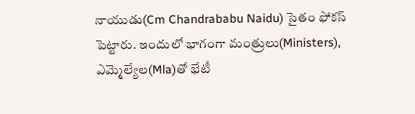నాయుడు(Cm Chandrababu Naidu) సైతం ఫోకస్ పెట్టారు. ఇందులో భాగంగా మంత్రులు(Ministers), ఎమ్మెల్యేల(Mla)తో భేటీ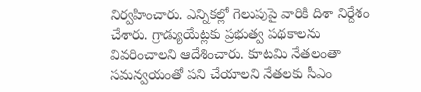నిర్వహించారు. ఎన్నికల్లో గెలుపుపై వారికి దిశా నిర్దేశం చేశారు. గ్రాడ్యుయేట్లకు ప్రభుత్వ పథకాలను వివరించాలని ఆదేశించారు. కూటమి నేతలంతా సమన్వయంతో పని చేయాలని నేతలకు సీఎం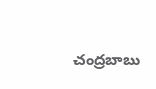చంద్రబాబు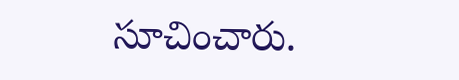సూచించారు.